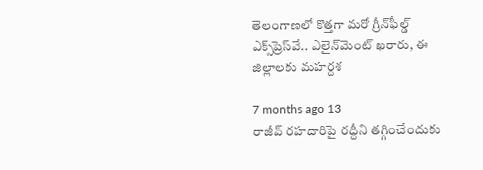తెలంగాణలో కొత్తగా మరో గ్రీన్‌ఫీల్డ్‌ ఎక్స్‌ప్రెస్‌వే.. ఎలైన్‌మెంట్ ఖరారు, ఈ జిల్లాలకు మహర్దశ

7 months ago 13
రాజీవ్ రహదారిపై రద్దీని తగ్గించేందుకు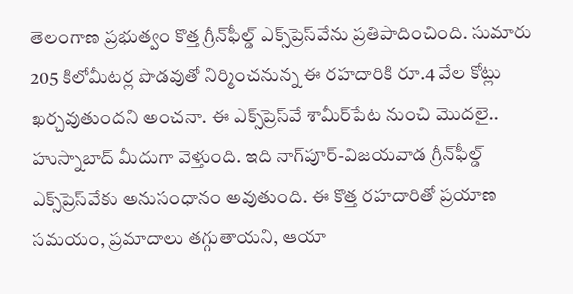తెలంగాణ ప్రభుత్వం కొత్త గ్రీన్‌ఫీల్డ్ ఎక్స్‌ప్రెస్‌వేను ప్రతిపాదించింది. సుమారు 205 కిలోమీటర్ల పొడవుతో నిర్మించనున్న ఈ రహదారికి రూ.4 వేల కోట్లు ఖర్చవుతుందని అంచనా. ఈ ఎక్స్‌ప్రెస్‌వే శామీర్‌పేట నుంచి మొదలై.. హుస్నాబాద్ మీదుగా వెళ్తుంది. ఇది నాగ్‌పూర్-విజయవాడ గ్రీన్‌ఫీల్డ్ ఎక్స్‌ప్రెస్‌వేకు అనుసంధానం అవుతుంది. ఈ కొత్త రహదారితో ప్రయాణ సమయం, ప్రమాదాలు తగ్గుతాయని, ఆయా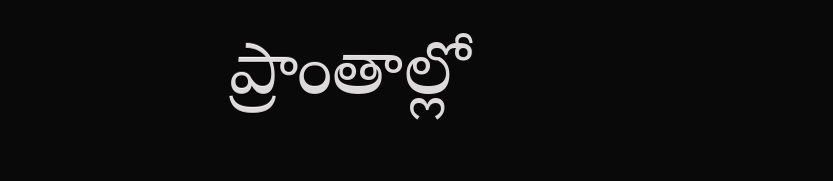ప్రాంతాల్లో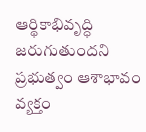ఆర్థికాభివృద్ధి జరుగుతుందని ప్రభుత్వం ఆశాభావం వ్యక్తం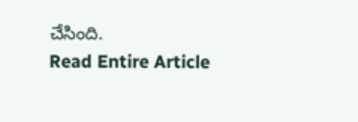చేసింది.
Read Entire Article